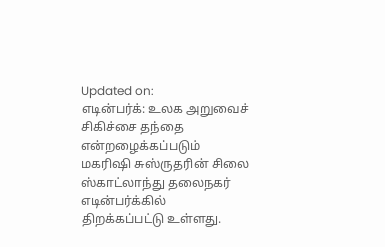Updated on:
எடின்பர்க்: உலக அறுவைச் சிகிச்சை தந்தை என்றழைக்கப்படும் மகரிஷி சுஸ்ருதரின் சிலை ஸ்காட்லாந்து தலைநகர் எடின்பர்க்கில் திறக்கப்பட்டு உள்ளது.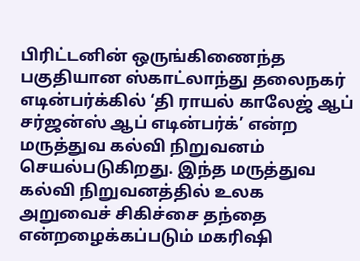பிரிட்டனின் ஒருங்கிணைந்த பகுதியான ஸ்காட்லாந்து தலைநகர் எடின்பர்க்கில் ‘தி ராயல் காலேஜ் ஆப் சர்ஜன்ஸ் ஆப் எடின்பர்க்’ என்ற மருத்துவ கல்வி நிறுவனம் செயல்படுகிறது. இந்த மருத்துவ கல்வி நிறுவனத்தில் உலக அறுவைச் சிகிச்சை தந்தை என்றழைக்கப்படும் மகரிஷி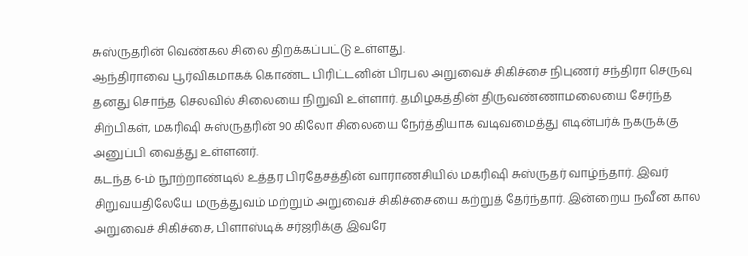சுஸ்ருதரின் வெண்கல சிலை திறக்கப்பட்டு உள்ளது.
ஆந்திராவை பூர்விகமாகக் கொண்ட பிரிட்டனின் பிரபல அறுவைச் சிகிச்சை நிபுணர் சந்திரா செருவு தனது சொந்த செலவில் சிலையை நிறுவி உள்ளார். தமிழகத்தின் திருவண்ணாமலையை சேர்ந்த சிற்பிகள், மகரிஷி சுஸ்ருதரின் 90 கிலோ சிலையை நேர்த்தியாக வடிவமைத்து எடின்பர்க் நகருக்கு அனுப்பி வைத்து உள்ளனர்.
கடந்த 6-ம் நூற்றாண்டில் உத்தர பிரதேசத்தின் வாராணசியில் மகரிஷி சுஸ்ருதர் வாழ்ந்தார். இவர் சிறுவயதிலேயே மருத்துவம் மற்றும் அறுவைச் சிகிச்சையை கற்றுத் தேர்ந்தார். இன்றைய நவீன கால அறுவைச் சிகிச்சை, பிளாஸ்டிக் சர்ஜரிக்கு இவரே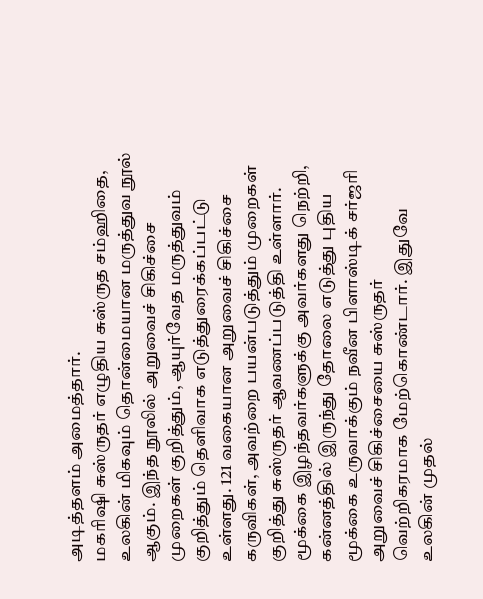அடித்தளம் அமைத்தார்.
மகரிஷி சுஸ்ருதர் எழுதிய சுஸ்ருத சம்ஹிதை, உலகின் மிகவும் தொன்மையான மருத்துவ நூல் ஆகும். இந்த நூலில் அறுவைச் சிகிச்சை முறைகள் குறித்தும், ஆயுர்வேத மருத்துவம் குறித்தும் தெளிவாக எடுத்துரைக்கப்பட்டு உள்ளது. 121 வகையான அறுவைச் சிகிச்சை கருவிகள், அவற்றை பயன்படுத்தும் முறைகள் குறித்து சுஸ்ருதர் ஆவணப்படுத்தி உள்ளார்.
மூக்கை இழந்தவர்களுக்கு அவர்களது நெற்றி, கன்னத்தில் இருந்து தோலை எடுத்து புதிய மூக்கை உருவாக்கும் நவீன பிளாஸ்டிக் சர்ஜரி அறுவைச் சிகிச்சையை சுஸ்ருதர் வெற்றிகரமாக மேற்கொண்டார். இதுவே உலகின் முதல்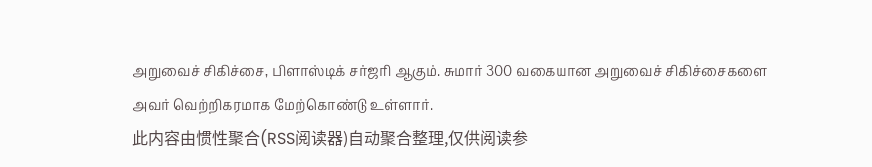அறுவைச் சிகிச்சை, பிளாஸ்டிக் சர்ஜரி ஆகும். சுமார் 300 வகையான அறுவைச் சிகிச்சைகளை அவர் வெற்றிகரமாக மேற்கொண்டு உள்ளார்.
此内容由惯性聚合(RSS阅读器)自动聚合整理,仅供阅读参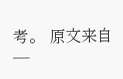考。 原文来自 —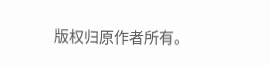版权归原作者所有。